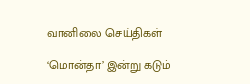வானிலை செய்திகள்

‘மொன்தா’ இன்று கடும்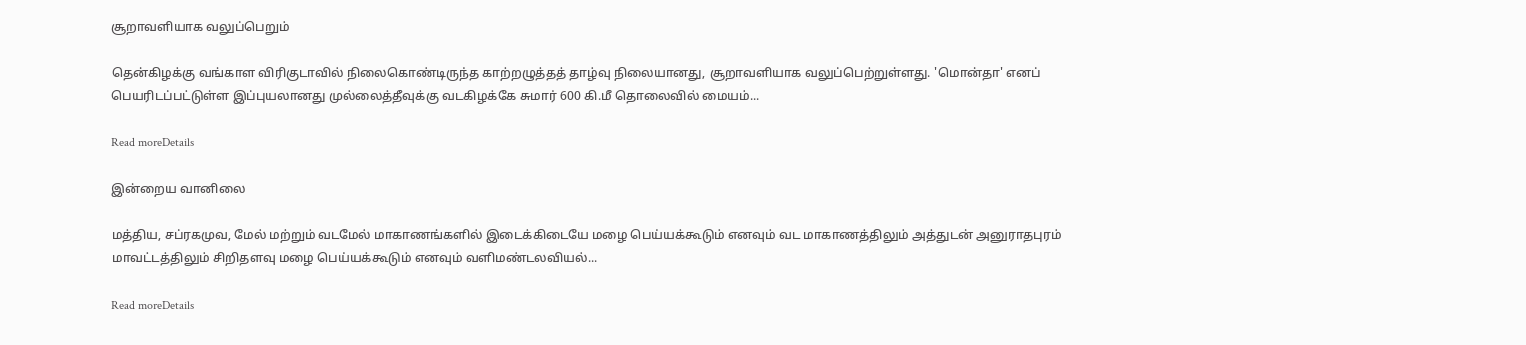சூறாவளியாக வலுப்பெறும்

தென்கிழக்கு வங்காள விரிகுடாவில் நிலைகொண்டிருந்த காற்றழுத்தத் தாழ்வு நிலையானது, சூறாவளியாக வலுப்பெற்றுள்ளது. 'மொன்தா' எனப் பெயரிடப்பட்டுள்ள இப்புயலானது முல்லைத்தீவுக்கு வடகிழக்கே சுமார் 600 கி.மீ தொலைவில் மையம்...

Read moreDetails

இன்றைய வானிலை

மத்திய, சப்ரகமுவ, மேல் மற்றும் வடமேல் மாகாணங்களில் இடைக்கிடையே மழை பெய்யக்கூடும் எனவும் வட மாகாணத்திலும் அத்துடன் அனுராதபுரம் மாவட்டத்திலும் சிறிதளவு மழை பெய்யக்கூடும் எனவும் வளிமண்டலவியல்...

Read moreDetails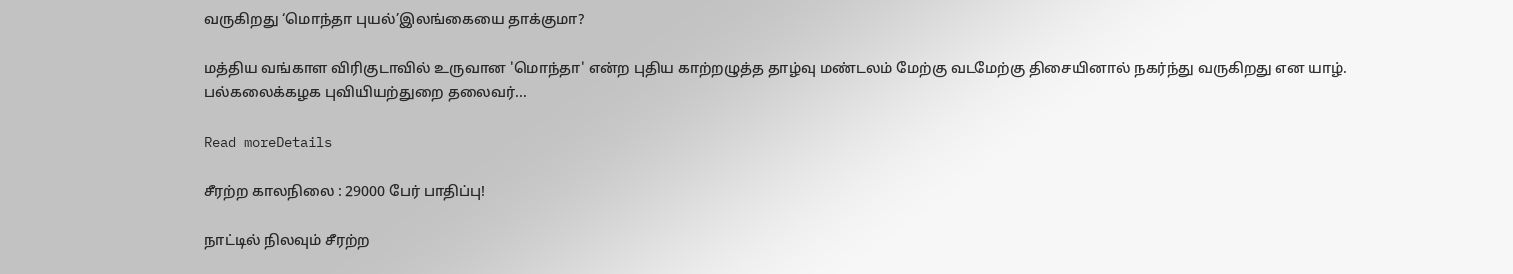வருகிறது ‘மொந்தா புயல்’இலங்கையை தாக்குமா?

மத்திய வங்காள விரிகுடாவில் உருவான 'மொந்தா' என்ற புதிய காற்றழுத்த தாழ்வு மண்டலம் மேற்கு வடமேற்கு திசையினால் நகர்ந்து வருகிறது என யாழ். பல்கலைக்கழக புவியியற்துறை தலைவர்...

Read moreDetails

சீரற்ற காலநிலை : 29000 பேர் பாதிப்பு!

நாட்டில் நிலவும் சீரற்ற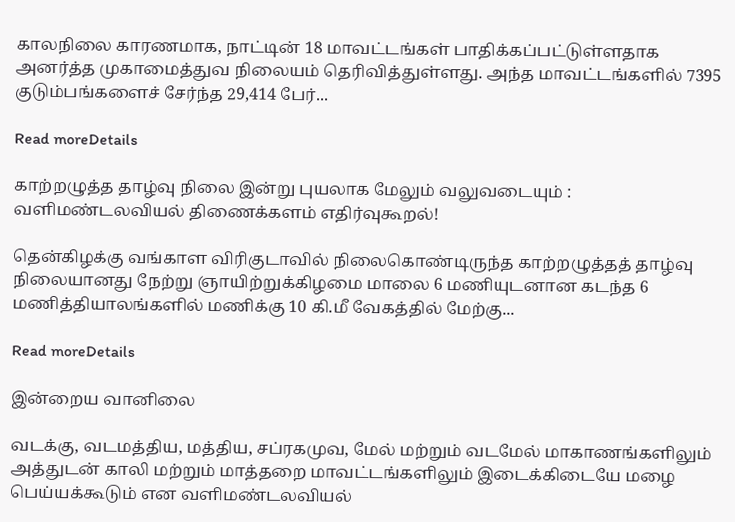காலநிலை காரணமாக, நாட்டின் 18 மாவட்டங்கள் பாதிக்கப்பட்டுள்ளதாக அனர்த்த முகாமைத்துவ நிலையம் தெரிவித்துள்ளது. அந்த மாவட்டங்களில் 7395 குடும்பங்களைச் சேர்ந்த 29,414 பேர்...

Read moreDetails

காற்றழுத்த தாழ்வு நிலை இன்று புயலாக மேலும் வலுவடையும் : வளிமண்டலவியல் திணைக்களம் எதிர்வுகூறல்!

தென்கிழக்கு வங்காள விரிகுடாவில் நிலைகொண்டிருந்த காற்றழுத்தத் தாழ்வு நிலையானது நேற்று ஞாயிற்றுக்கிழமை மாலை 6 மணியுடனான கடந்த 6 மணித்தியாலங்களில் மணிக்கு 10 கி.மீ வேகத்தில் மேற்கு...

Read moreDetails

இன்றைய வானிலை

வடக்கு, வடமத்திய, மத்திய, சப்ரகமுவ, மேல் மற்றும் வடமேல் மாகாணங்களிலும் அத்துடன் காலி மற்றும் மாத்தறை மாவட்டங்களிலும் இடைக்கிடையே மழை பெய்யக்கூடும் என வளிமண்டலவியல்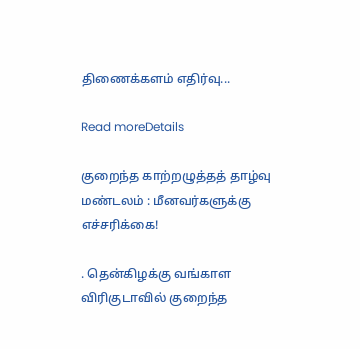திணைக்களம் எதிர்வு...

Read moreDetails

குறைந்த காற்றழுத்தத் தாழ்வு மண்டலம் : மீனவர்களுக்கு எச்சரிக்கை!

. தென்கிழக்கு வங்காள விரிகுடாவில் குறைந்த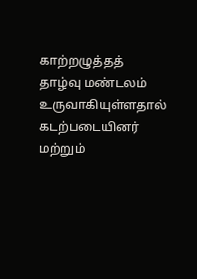காற்றழுத்தத் தாழ்வு மண்டலம் உருவாகியுள்ளதால் கடற்படையினர் மற்றும்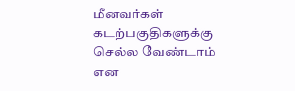மீனவர்கள் கடற்பகுதிகளுக்கு செல்ல வேண்டாம் என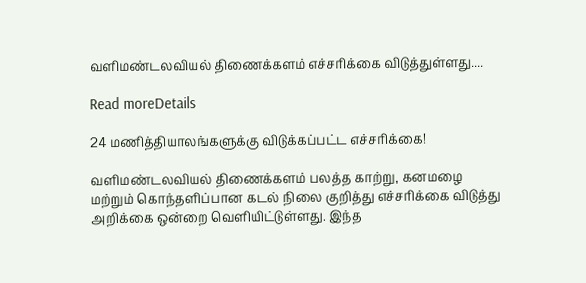வளிமண்டலவியல் திணைக்களம் எச்சரிக்கை விடுத்துள்ளது....

Read moreDetails

24 மணித்தியாலங்களுக்கு விடுக்கப்பட்ட எச்சரிக்கை!

வளிமண்டலவியல் திணைக்களம் பலத்த காற்று, கனமழை மற்றும் கொந்தளிப்பான கடல் நிலை குறித்து எச்சரிக்கை விடுத்து அறிக்கை ஒன்றை வெளியிட்டுள்ளது. இந்த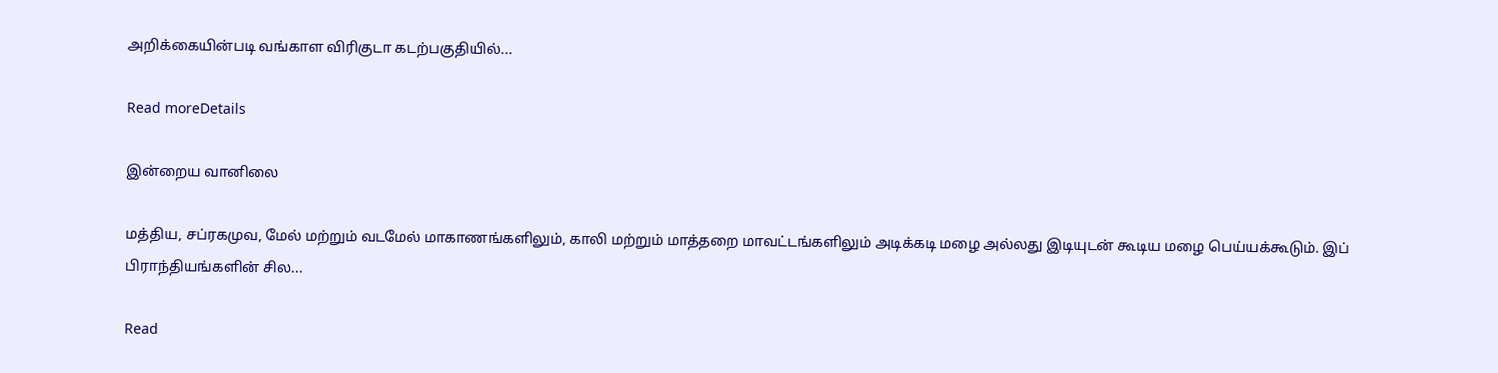அறிக்கையின்படி வங்காள விரிகுடா கடற்பகுதியில்...

Read moreDetails

இன்றைய வானிலை

மத்திய, சப்ரகமுவ, மேல் மற்றும் வடமேல் மாகாணங்களிலும், காலி மற்றும் மாத்தறை மாவட்டங்களிலும் அடிக்கடி மழை அல்லது இடியுடன் கூடிய மழை பெய்யக்கூடும். இப் பிராந்தியங்களின் சில...

Read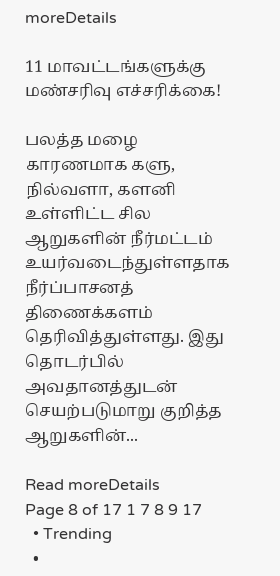moreDetails

11 மாவட்டங்களுக்கு மண்சரிவு எச்சரிக்கை!

பலத்த மழை காரணமாக களு, நில்வளா, களனி உள்ளிட்ட சில ஆறுகளின் நீர்மட்டம் உயர்வடைந்துள்ளதாக நீர்ப்பாசனத் திணைக்களம் தெரிவித்துள்ளது. இது தொடர்பில் அவதானத்துடன் செயற்படுமாறு குறித்த ஆறுகளின்...

Read moreDetails
Page 8 of 17 1 7 8 9 17
  • Trending
  •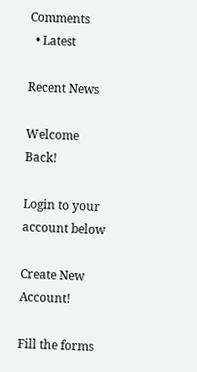Comments
  • Latest

Recent News

Welcome Back!

Login to your account below

Create New Account!

Fill the forms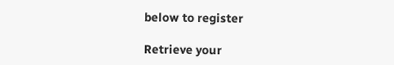below to register

Retrieve your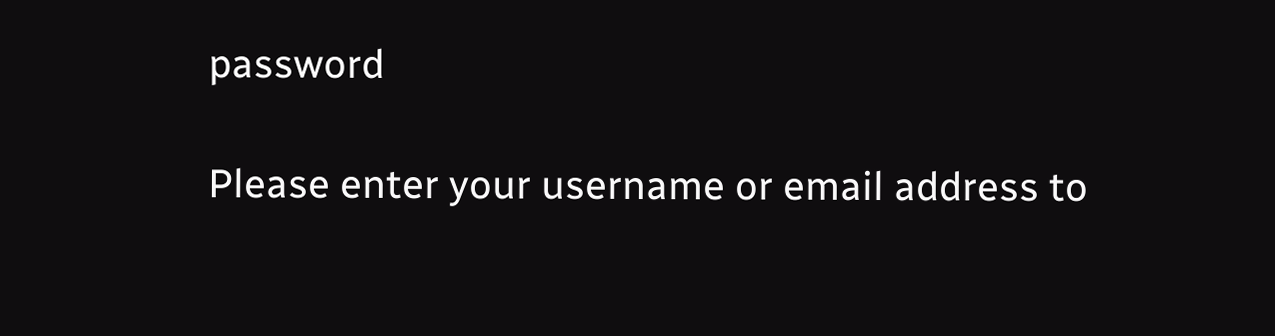password

Please enter your username or email address to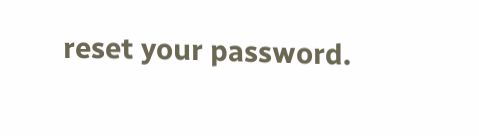reset your password.